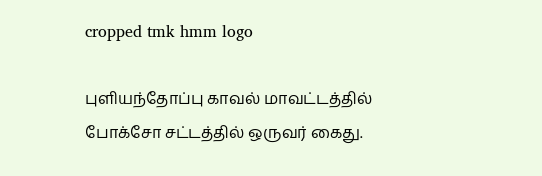cropped tmk hmm logo

புளியந்தோப்பு காவல் மாவட்டத்தில் போக்சோ சட்டத்தில் ஒருவர் கைது.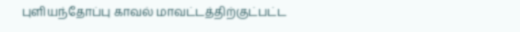புளியந்தோப்பு காவல் மாவட்டத்திற்குட்பட்ட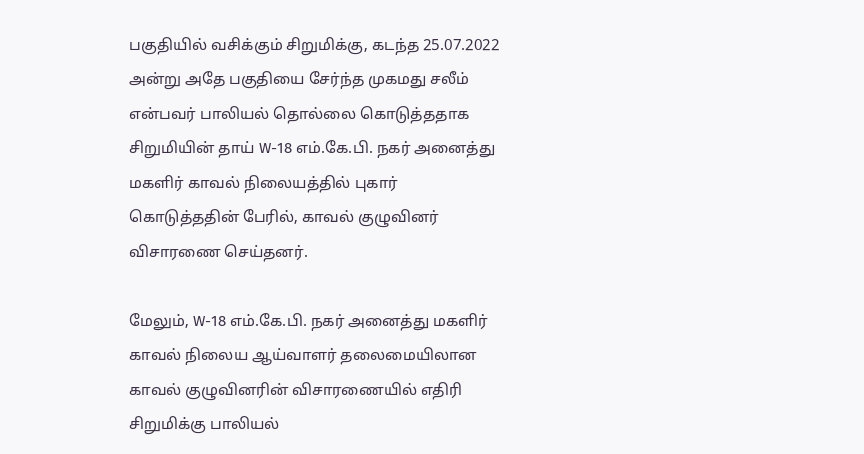பகுதியில் வசிக்கும் சிறுமிக்கு, கடந்த 25.07.2022 அன்று அதே பகுதியை சேர்ந்த முகமது சலீம் என்பவர் பாலியல் தொல்லை கொடுத்ததாக சிறுமியின் தாய் W-18 எம்.கே.பி. நகர் அனைத்து மகளிர் காவல் நிலையத்தில் புகார் கொடுத்ததின் பேரில், காவல் குழுவினர் விசாரணை செய்தனர்.

மேலும், W-18 எம்.கே.பி. நகர் அனைத்து மகளிர் காவல் நிலைய ஆய்வாளர் தலைமையிலான காவல் குழுவினரின் விசாரணையில் எதிரி சிறுமிக்கு பாலியல்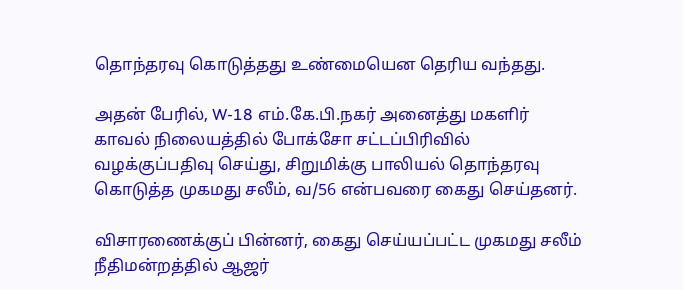தொந்தரவு கொடுத்தது உண்மையென தெரிய வந்தது.

அதன் பேரில், W-18 எம்.கே.பி.நகர் அனைத்து மகளிர் காவல் நிலையத்தில் போக்சோ சட்டப்பிரிவில் வழக்குப்பதிவு செய்து, சிறுமிக்கு பாலியல் தொந்தரவு கொடுத்த முகமது சலீம், வ/56 என்பவரை கைது செய்தனர்.

விசாரணைக்குப் பின்னர், கைது செய்யப்பட்ட முகமது சலீம் நீதிமன்றத்தில் ஆஜர்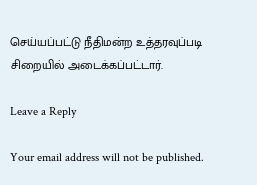செய்யப்பட்டு நீதிமன்ற உத்தரவுப்படி சிறையில் அடைக்கப்பட்டார்.

Leave a Reply

Your email address will not be published.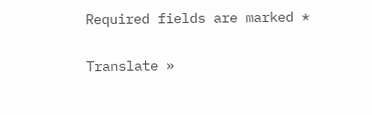Required fields are marked *

Translate »